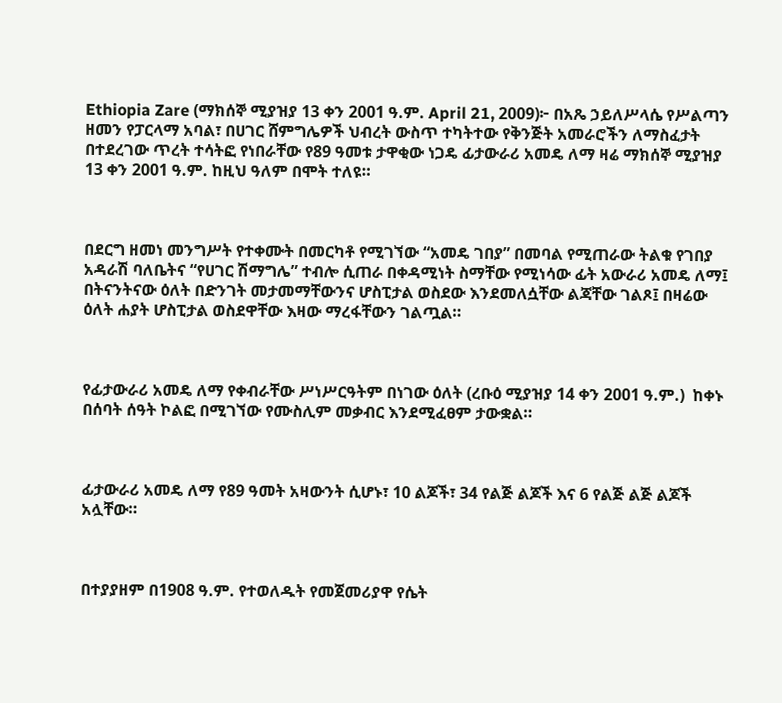Ethiopia Zare (ማክሰኞ ሚያዝያ 13 ቀን 2001 ዓ.ም. April 21, 2009)፦ በአጼ ኃይለሥላሴ የሥልጣን ዘመን የፓርላማ አባል፣ በሀገር ሸምግሌዎች ህብረት ውስጥ ተካትተው የቅንጅት አመራሮችን ለማስፈታት በተደረገው ጥረት ተሳትፎ የነበራቸው የ89 ዓመቱ ታዋቂው ነጋዴ ፊታውራሪ አመዴ ለማ ዛሬ ማክሰኞ ሚያዝያ 13 ቀን 2001 ዓ.ም. ከዚህ ዓለም በሞት ተለዩ።



በደርግ ዘመነ መንግሥት የተቀሙት በመርካቶ የሚገኘው “አመዴ ገበያ” በመባል የሚጠራው ትልቁ የገበያ አዳራሽ ባለቤትና “የሀገር ሽማግሌ” ተብሎ ሲጠራ በቀዳሚነት ስማቸው የሚነሳው ፊት አውራሪ አመዴ ለማ፤ በትናንትናው ዕለት በድንገት መታመማቸውንና ሆስፒታል ወስደው እንደመለሷቸው ልጃቸው ገልጾ፤ በዛሬው ዕለት ሐያት ሆስፒታል ወስደዋቸው እዛው ማረፋቸውን ገልጧል።



የፊታውራሪ አመዴ ለማ የቀብራቸው ሥነሥርዓትም በነገው ዕለት (ረቡዕ ሚያዝያ 14 ቀን 2001 ዓ.ም.)  ከቀኑ በሰባት ሰዓት ኮልፎ በሚገኘው የሙስሊም መቃብር እንደሚፈፀም ታውቋል።



ፊታውራሪ አመዴ ለማ የ89 ዓመት አዛውንት ሲሆኑ፣ 10 ልጆች፣ 34 የልጅ ልጆች እና 6 የልጅ ልጅ ልጆች አሏቸው።



በተያያዘም በ1908 ዓ.ም. የተወለዱት የመጀመሪያዋ የሴት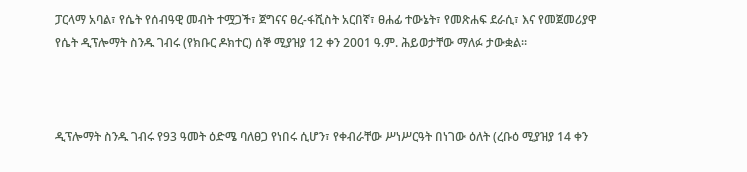ፓርላማ አባል፣ የሴት የሰብዓዊ መብት ተሟጋች፣ ጀግናና ፀረ-ፋሺስት አርበኛ፣ ፀሐፊ ተውኔት፣ የመጽሐፍ ደራሲ፣ እና የመጀመሪያዋ የሴት ዲፕሎማት ስንዱ ገብሩ (የክቡር ዶክተር) ሰኞ ሚያዝያ 12 ቀን 2001 ዓ.ም. ሕይወታቸው ማለፉ ታውቋል።



ዲፕሎማት ስንዱ ገብሩ የ93 ዓመት ዕድሜ ባለፀጋ የነበሩ ሲሆን፣ የቀብራቸው ሥነሥርዓት በነገው ዕለት (ረቡዕ ሚያዝያ 14 ቀን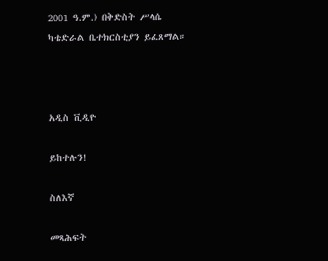2001 ዓ.ም.) በቅድስት ሥላሴ ካቴድራል ቤተክርስቲያን ይፈጸማል።



አዲስ ቪዲዮ

ይከተሉን!

ስለእኛ

መጻሕፍት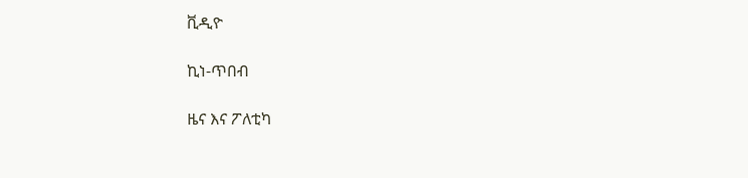ቪዲዮ

ኪነ-ጥበብ

ዜና እና ፖለቲካ